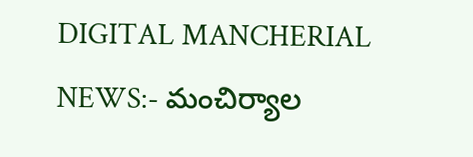DIGITAL MANCHERIAL NEWS:- మంచిర్యాల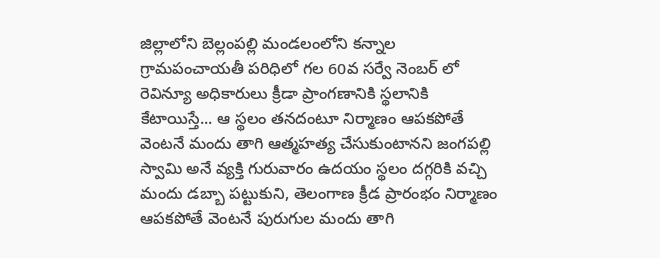జిల్లాలోని బెల్లంపల్లి మండలంలోని కన్నాల గ్రామపంచాయతీ పరిధిలో గల 60వ సర్వే నెంబర్ లో రెవిన్యూ అధికారులు క్రీడా ప్రాంగణానికి స్థలానికి కేటాయిస్తే... ఆ స్థలం తనదంటూ నిర్మాణం ఆపకపోతే వెంటనే మందు తాగి ఆత్మహత్య చేసుకుంటానని జంగపల్లి స్వామి అనే వ్యక్తి గురువారం ఉదయం స్థలం దగ్గరికి వచ్చి మందు డబ్బా పట్టుకుని, తెలంగాణ క్రీడ ప్రారంభం నిర్మాణం ఆపకపోతే వెంటనే పురుగుల మందు తాగి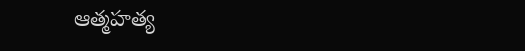ఆత్మహత్య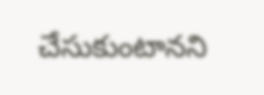చేసుకుంటానని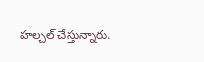హల్చల్ చేస్తున్నారు.